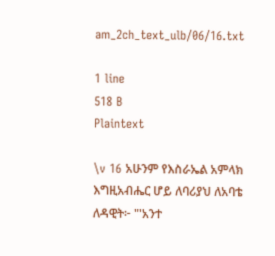am_2ch_text_ulb/06/16.txt

1 line
518 B
Plaintext

\v 16 አሁንም የእስራኤል አምላክ እግዚአብሔር ሆይ ለባሪያህ ለአባቴ ለዳዊት፦ "'አንተ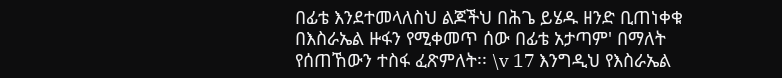በፊቴ እንደተመላለስህ ልጆችህ በሕጌ ይሄዱ ዘንድ ቢጠነቀቁ በእስራኤል ዙፋን የሚቀመጥ ሰው በፊቴ አታጣም' በማለት የሰጠኸውን ተስፋ ፈጽምለት፡፡ \v 17 እንግዲህ የእስራኤል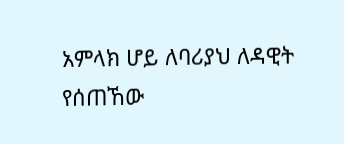አምላክ ሆይ ለባሪያህ ለዳዊት የሰጠኸው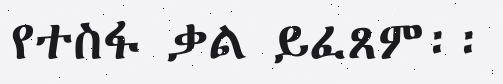የተስፋ ቃል ይፈጸም፡፡